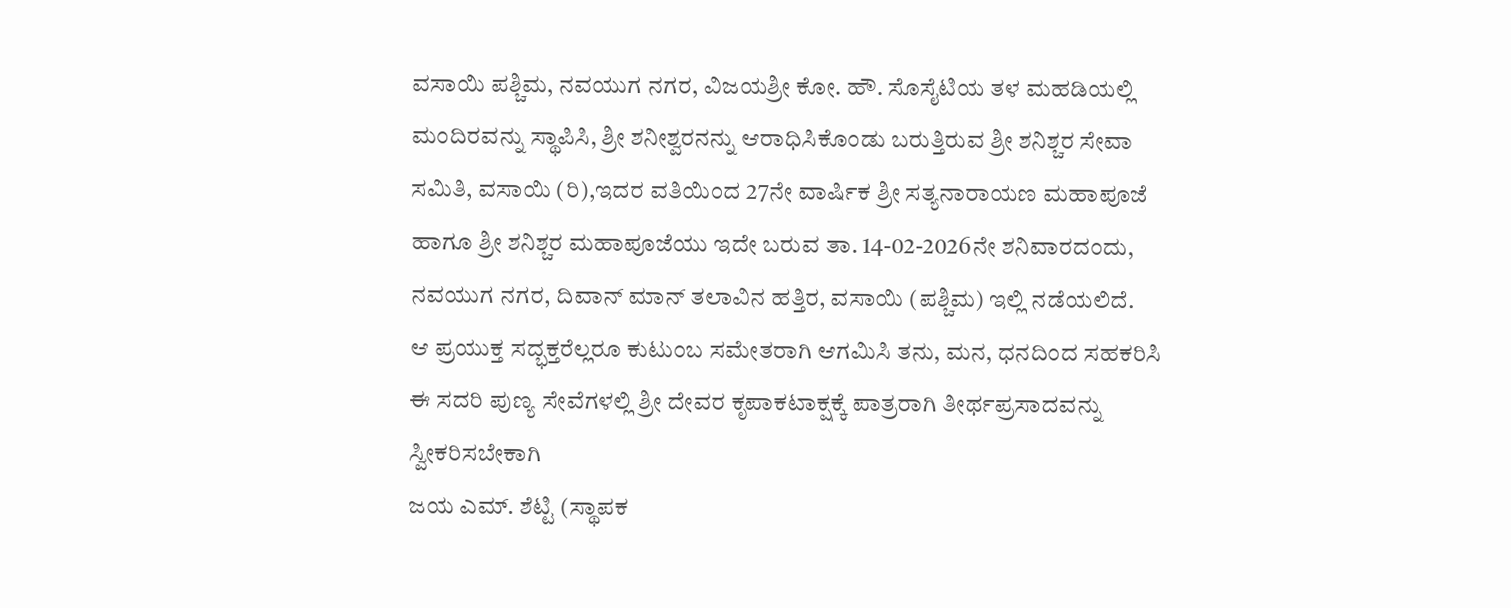ವಸಾಯಿ ಪಶ್ಚಿಮ, ನವಯುಗ ನಗರ, ವಿಜಯಶ್ರೀ ಕೋ. ಹೌ. ಸೊಸೈಟಿಯ ತಳ ಮಹಡಿಯಲ್ಲಿ ಮಂದಿರವನ್ನು ಸ್ಥಾಪಿಸಿ, ಶ್ರೀ ಶನೀಶ್ವರನನ್ನು ಆರಾಧಿಸಿಕೊಂಡು ಬರುತ್ತಿರುವ ಶ್ರೀ ಶನಿಶ್ಚರ ಸೇವಾ ಸಮಿತಿ, ವಸಾಯಿ (ರಿ),ಇದರ ವತಿಯಿಂದ 27ನೇ ವಾರ್ಷಿಕ ಶ್ರೀ ಸತ್ಯನಾರಾಯಣ ಮಹಾಪೂಜೆ ಹಾಗೂ ಶ್ರೀ ಶನಿಶ್ಚರ ಮಹಾಪೂಜೆಯು ಇದೇ ಬರುವ ತಾ. 14-02-2026ನೇ ಶನಿವಾರದಂದು, ನವಯುಗ ನಗರ, ದಿವಾನ್ ಮಾನ್ ತಲಾವಿನ ಹತ್ತಿರ, ವಸಾಯಿ (ಪಶ್ಚಿಮ) ಇಲ್ಲಿ ನಡೆಯಲಿದೆ.
ಆ ಪ್ರಯುಕ್ತ ಸದ್ಭಕ್ತರೆಲ್ಲರೂ ಕುಟುಂಬ ಸಮೇತರಾಗಿ ಆಗಮಿಸಿ ತನು, ಮನ, ಧನದಿಂದ ಸಹಕರಿಸಿ ಈ ಸದರಿ ಪುಣ್ಯ ಸೇವೆಗಳಲ್ಲಿ ಶ್ರೀ ದೇವರ ಕೃಪಾಕಟಾಕ್ಷಕ್ಕೆ ಪಾತ್ರರಾಗಿ ತೀರ್ಥಪ್ರಸಾದವನ್ನು ಸ್ವೀಕರಿಸಬೇಕಾಗಿ
ಜಯ ಎಮ್. ಶೆಟ್ಟಿ (ಸ್ಥಾಪಕ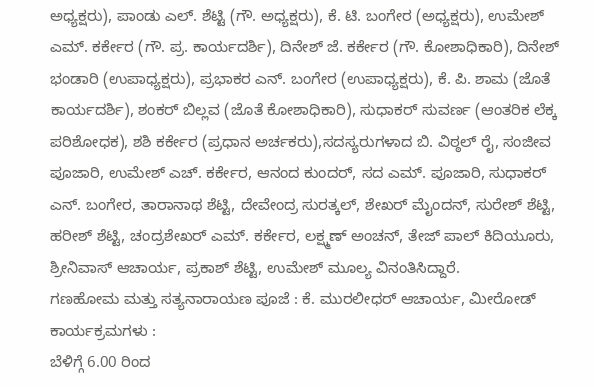ಅಧ್ಯಕ್ಷರು), ಪಾಂಡು ಎಲ್. ಶೆಟ್ಟಿ (ಗೌ. ಅಧ್ಯಕ್ಷರು), ಕೆ. ಟಿ. ಬಂಗೇರ (ಅಧ್ಯಕ್ಷರು), ಉಮೇಶ್ ಎಮ್. ಕರ್ಕೇರ (ಗೌ. ಪ್ರ. ಕಾರ್ಯದರ್ಶಿ), ದಿನೇಶ್ ಜೆ. ಕರ್ಕೇರ (ಗೌ. ಕೋಶಾಧಿಕಾರಿ), ದಿನೇಶ್ ಭಂಡಾರಿ (ಉಪಾಧ್ಯಕ್ಷರು), ಪ್ರಭಾಕರ ಎನ್. ಬಂಗೇರ (ಉಪಾಧ್ಯಕ್ಷರು), ಕೆ. ಪಿ. ಶಾಮ (ಜೊತೆ ಕಾರ್ಯದರ್ಶಿ), ಶಂಕರ್ ಬಿಲ್ಲವ (ಜೊತೆ ಕೋಶಾಧಿಕಾರಿ), ಸುಧಾಕರ್ ಸುವರ್ಣ (ಆಂತರಿಕ ಲೆಕ್ಕ ಪರಿಶೋಧಕ), ಶಶಿ ಕರ್ಕೇರ (ಪ್ರಧಾನ ಅರ್ಚಕರು),ಸದಸ್ಯರುಗಳಾದ ಬಿ. ವಿಠ್ಠಲ್ ರೈ, ಸಂಜೀವ ಪೂಜಾರಿ, ಉಮೇಶ್ ಎಚ್. ಕರ್ಕೇರ, ಆನಂದ ಕುಂದರ್, ಸದ ಎಮ್. ಪೂಜಾರಿ, ಸುಧಾಕರ್ ಎನ್. ಬಂಗೇರ, ತಾರಾನಾಥ ಶೆಟ್ಟಿ, ದೇವೇಂದ್ರ ಸುರತ್ಕಲ್, ಶೇಖರ್ ಮೈಂದನ್, ಸುರೇಶ್ ಶೆಟ್ಟಿ, ಹರೀಶ್ ಶೆಟ್ಟಿ, ಚಂದ್ರಶೇಖರ್ ಎಮ್. ಕರ್ಕೇರ, ಲಕ್ಷ್ಮಣ್ ಅಂಚನ್, ತೇಜ್ ಪಾಲ್ ಕಿದಿಯೂರು, ಶ್ರೀನಿವಾಸ್ ಆಚಾರ್ಯ, ಪ್ರಕಾಶ್ ಶೆಟ್ಟಿ, ಉಮೇಶ್ ಮೂಲ್ಯ ವಿನಂತಿಸಿದ್ದಾರೆ.
ಗಣಹೋಮ ಮತ್ತು ಸತ್ಯನಾರಾಯಣ ಪೂಜೆ : ಕೆ. ಮುರಲೀಧರ್ ಆಚಾರ್ಯ, ಮೀರೋಡ್
ಕಾರ್ಯಕ್ರಮಗಳು :
ಬೆಳಿಗ್ಗೆ 6.00 ರಿಂದ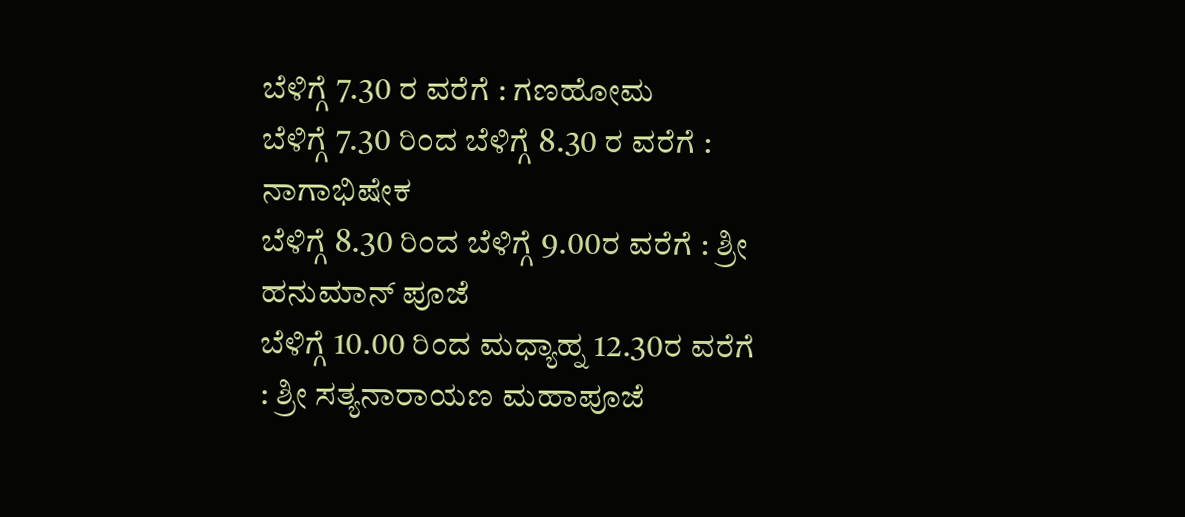ಬೆಳಿಗ್ಗೆ 7.30 ರ ವರೆಗೆ : ಗಣಹೋಮ
ಬೆಳಿಗ್ಗೆ 7.30 ರಿಂದ ಬೆಳಿಗ್ಗೆ 8.30 ರ ವರೆಗೆ : ನಾಗಾಭಿಷೇಕ
ಬೆಳಿಗ್ಗೆ 8.30 ರಿಂದ ಬೆಳಿಗ್ಗೆ 9.00ರ ವರೆಗೆ : ಶ್ರೀ ಹನುಮಾನ್ ಪೂಜೆ
ಬೆಳಿಗ್ಗೆ 10.00 ರಿಂದ ಮಧ್ಯಾಹ್ನ 12.30ರ ವರೆಗೆ : ಶ್ರೀ ಸತ್ಯನಾರಾಯಣ ಮಹಾಪೂಜೆ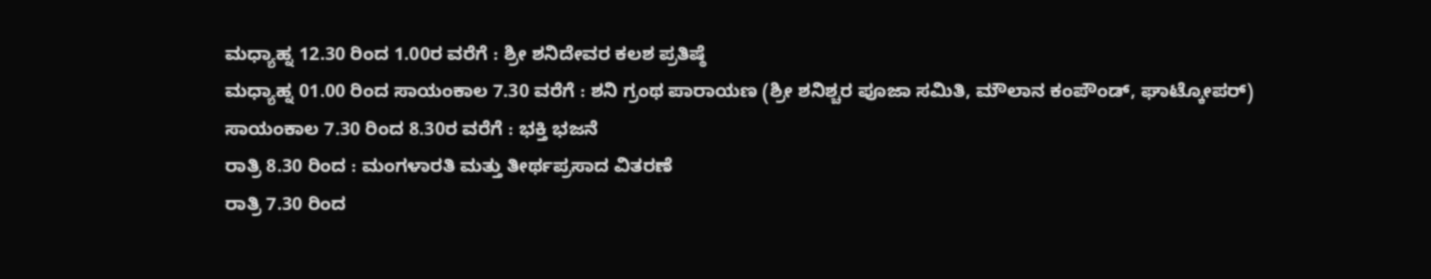ಮಧ್ಯಾಹ್ನ 12.30 ರಿಂದ 1.00ರ ವರೆಗೆ : ಶ್ರೀ ಶನಿದೇವರ ಕಲಶ ಪ್ರತಿಷ್ಠೆ
ಮಧ್ಯಾಹ್ನ 01.00 ರಿಂದ ಸಾಯಂಕಾಲ 7.30 ವರೆಗೆ : ಶನಿ ಗ್ರಂಥ ಪಾರಾಯಣ (ಶ್ರೀ ಶನಿಶ್ಚರ ಪೂಜಾ ಸಮಿತಿ, ಮೌಲಾನ ಕಂಪೌಂಡ್, ಘಾಟ್ಕೋಪರ್)
ಸಾಯಂಕಾಲ 7.30 ರಿಂದ 8.30ರ ವರೆಗೆ : ಭಕ್ತಿ ಭಜನೆ
ರಾತ್ರಿ 8.30 ರಿಂದ : ಮಂಗಳಾರತಿ ಮತ್ತು ತೀರ್ಥಪ್ರಸಾದ ವಿತರಣೆ
ರಾತ್ರಿ 7.30 ರಿಂದ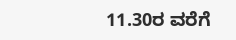11.30ರ ವರೆಗೆ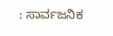: ಸಾರ್ವಜನಿಕ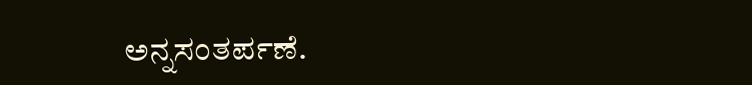ಅನ್ನಸಂತರ್ಪಣೆ.